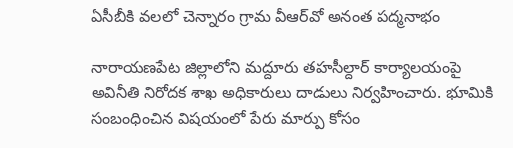ఏసీబీకి వలలో చెన్నారం గ్రామ వీఆర్‌వో అనంత పద్మనాభం

నారాయణపేట జిల్లాలోని మద్దూరు తహసీల్దార్‌ కార్యాలయంపై అవినీతి నిరోదక శాఖ అధికారులు దాడులు నిర్వహించారు. భూమికి సంబంధించిన విషయంలో పేరు మార్పు కోసం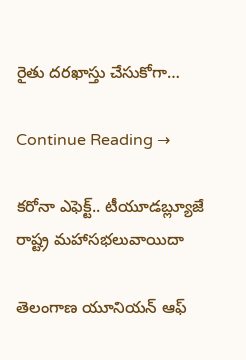రైతు దరఖాస్తు చేసుకోగా…

Continue Reading →

కరోనా ఎఫెక్ట్.. టీయూడబ్ల్యూజే రాష్ట్ర మహాసభలువాయిదా

తెలంగాణ యూనియన్ ఆఫ్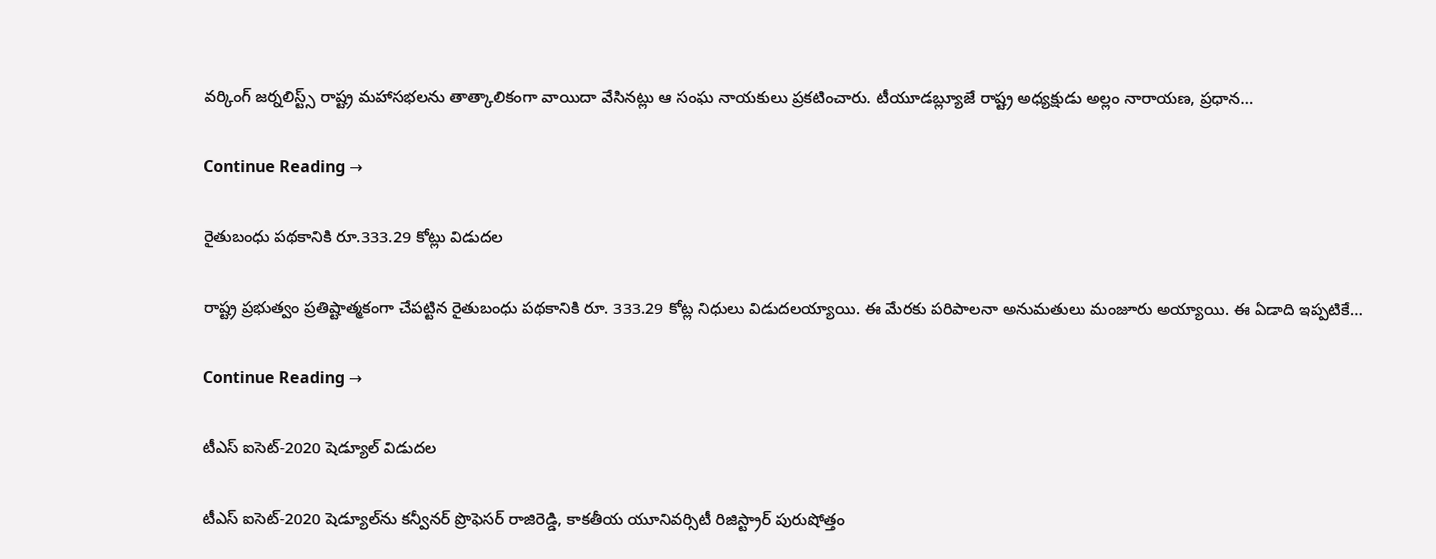వర్కింగ్ జర్నలిస్ట్స్ రాష్ట్ర మహాసభలను తాత్కాలికంగా వాయిదా వేసినట్లు ఆ సంఘ నాయకులు ప్రకటించారు. టీయూడబ్ల్యూజే రాష్ట్ర అధ్యక్షుడు అల్లం నారాయణ, ప్రధాన…

Continue Reading →

రైతుబంధు పథకానికి రూ.333.29 కోట్లు విడుదల

రాష్ట్ర ప్రభుత్వం ప్రతిష్టాత్మకంగా చేపట్టిన రైతుబంధు పథకానికి రూ. 333.29 కోట్ల నిధులు విడుదలయ్యాయి. ఈ మేరకు పరిపాలనా అనుమతులు మంజూరు అయ్యాయి. ఈ ఏడాది ఇప్పటికే…

Continue Reading →

టీఎస్‌ ఐసెట్‌-2020 షెడ్యూల్‌ విడుదల

టీఎస్‌ ఐసెట్‌-2020 షెడ్యూల్‌ను కన్వీనర్‌ ప్రొఫెసర్‌ రాజిరెడ్డి, కాకతీయ యూనివర్సిటీ రిజిస్ట్రార్‌ పురుషోత్తం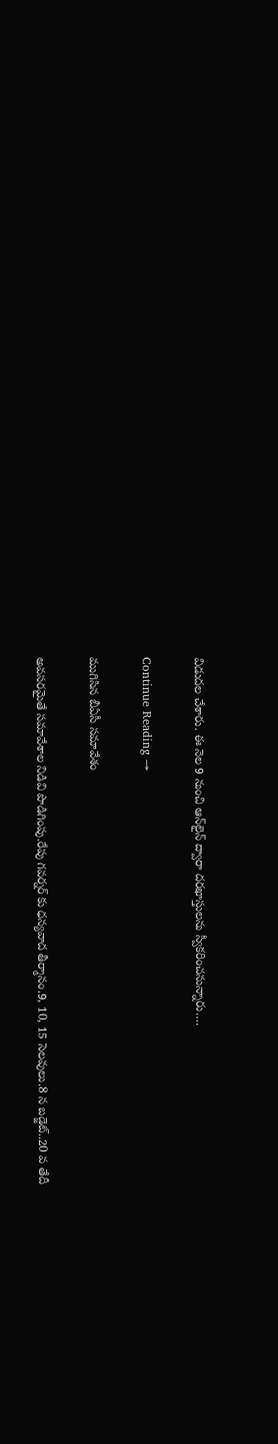విడుదల చేశారు. ఈ నెల 9 నుంచి ఆన్‌లైన్‌ ద్వారా దరఖాస్తులను స్వీకరించనున్నారు.…

Continue Reading →

ముగిసిన బీఏసీ సమావేశం

అవసరమైతే సమావేశాల నిడివి పొడిగింపు.రేపు గవర్నర్ కు ధన్యవాద తీర్మానం.9, 10, 15 సెలవులు.8 న బడ్జెట్..20 వ తేదీ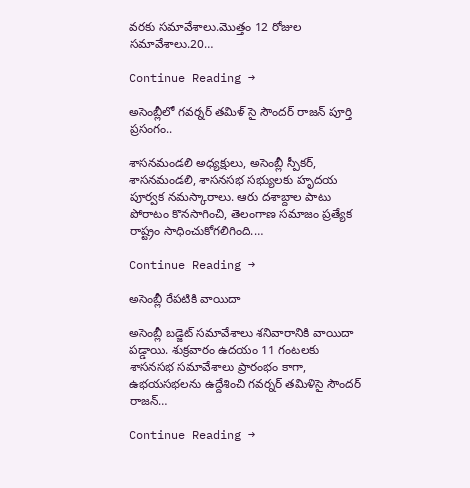వరకు సమావేశాలు.మొత్తం 12 రోజుల సమావేశాలు.20…

Continue Reading →

అసెంబ్లీలో గవర్నర్ తమిళ్ సై సౌందర్ రాజన్ పూర్తి ప్రసంగం..

శాసనమండలి అధ్యక్షులు, అసెంబ్లీ స్పీకర్, శాసనమండలి, శాసనసభ సభ్యులకు హృదయ పూర్వక నమస్కారాలు. ఆరు దశాబ్దాల పాటు పోరాటం కొనసాగించి, తెలంగాణ సమాజం ప్రత్యేక రాష్ట్రం సాధించుకోగలిగింది.…

Continue Reading →

అసెంబ్లీ రేపటికి వాయిదా

అసెంబ్లీ బడ్జెట్‌ సమావేశాలు శనివారానికి వాయిదా పడ్డాయి. శుక్రవారం ఉదయం 11 గంటలకు శాసనసభ సమావేశాలు ప్రారంభం కాగా, ఉభయసభలను ఉద్దేశించి గవర్నర్‌ తమిళిసై సౌందర్‌ రాజన్‌…

Continue Reading →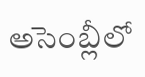అసెంబ్లీలో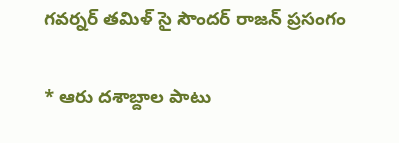గవర్నర్ తమిళ్ సై సౌందర్ రాజన్ ప్రసంగం

* ఆరు దశాబ్దాల పాటు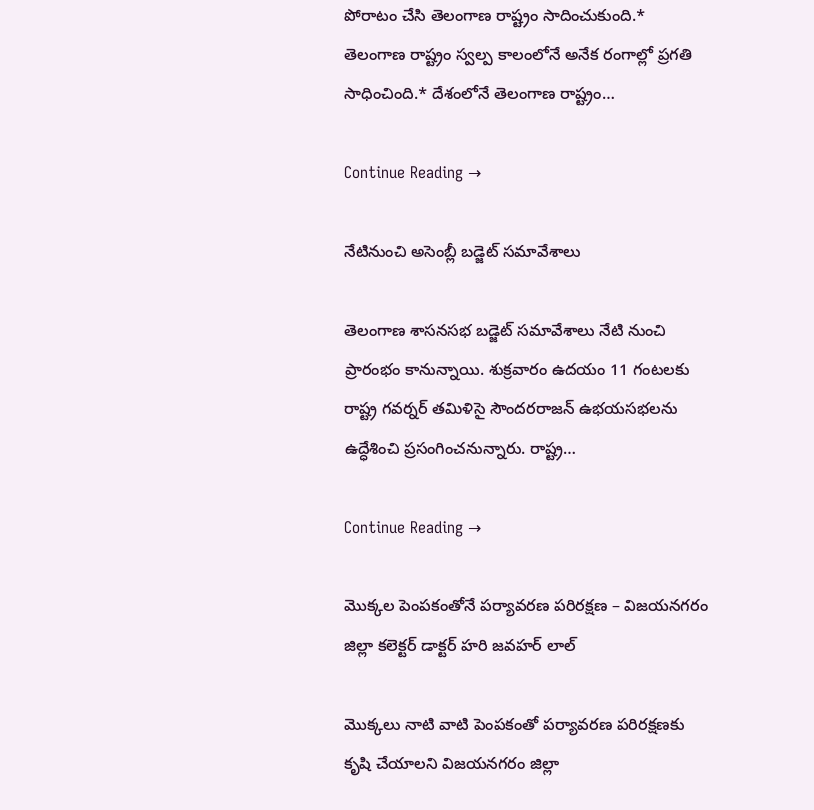పోరాటం చేసి తెలంగాణ రాష్ట్రం సాదించుకుంది.* తెలంగాణ రాష్ట్రం స్వల్ప కాలంలోనే అనేక రంగాల్లో ప్రగతి సాధించింది.* దేశంలోనే తెలంగాణ రాష్ట్రం…

Continue Reading →

నేటినుంచి అసెంబ్లీ బడ్జెట్ సమావేశాలు

తెలంగాణ శాసనసభ బడ్జెట్ సమావేశాలు నేటి నుంచి ప్రారంభం కానున్నాయి. శుక్రవారం ఉదయం 11 గంటలకు రాష్ట్ర గవర్నర్ తమిళిసై సౌందరరాజన్ ఉభయసభలను ఉద్ధేశించి ప్రసంగించనున్నారు. రాష్ట్ర…

Continue Reading →

మొక్కల పెంపకంతోనే పర్యావరణ పరిరక్షణ – విజయనగరం జిల్లా కలెక్టర్ డాక్టర్ హరి జవహర్ లాల్

మొక్కలు నాటి వాటి పెంపకంతో పర్యావరణ పరిరక్షణకు కృషి చేయాలని విజయనగరం జిల్లా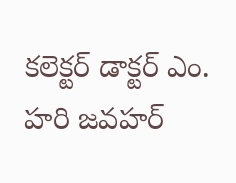కలెక్టర్ డాక్టర్ ఎం. హరి జవహర్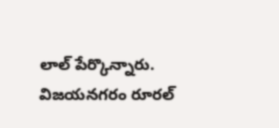లాల్ పేర్కొన్నారు. విజయనగరం రూరల్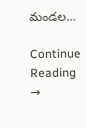మండల…

Continue Reading →